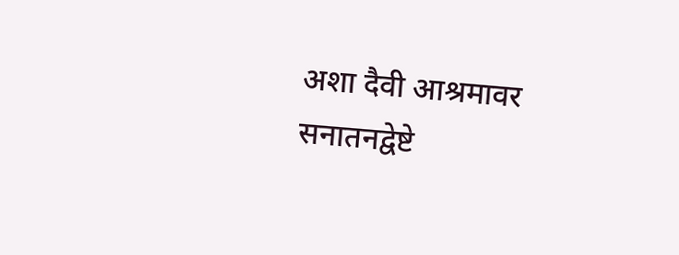अशा दैवी आश्रमावर सनातनद्वेष्टे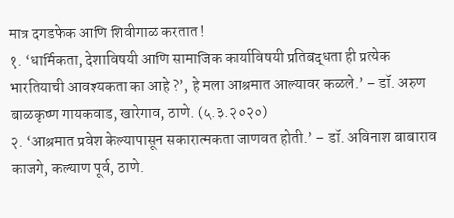मात्र दगडफेक आणि शिवीगाळ करतात !
१. ‘धार्मिकता, देशाविषयी आणि सामाजिक कार्याविषयी प्रतिबद्धता ही प्रत्येक भारतियाची आवश्यकता का आहे ?’, हे मला आश्रमात आल्यावर कळले.’ – डॉ. अरुण बाळकृष्ण गायकवाड, खारेगाव, ठाणे. (५.३.२०२०)
२. ‘आश्रमात प्रवेश केल्यापासून सकारात्मकता जाणवत होती.’ – डॉ. अविनाश बाबाराव काजगे, कल्याण पूर्व, ठाणे.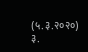(५.३.२०२०)
३.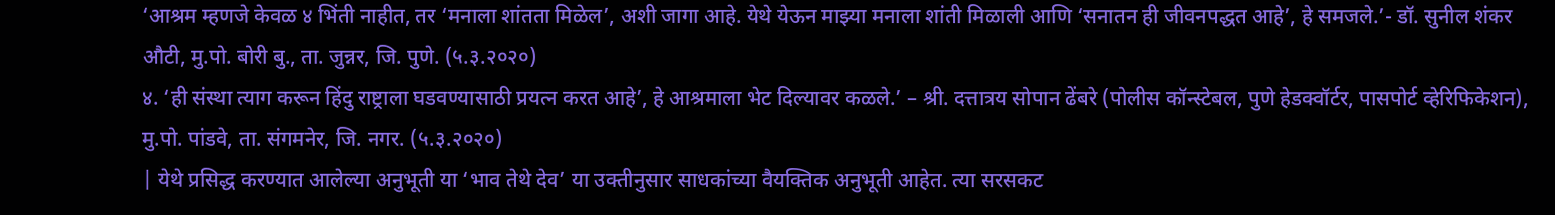‘आश्रम म्हणजे केवळ ४ भिंती नाहीत, तर ‘मनाला शांतता मिळेल’, अशी जागा आहे. येथे येऊन माझ्या मनाला शांती मिळाली आणि ‘सनातन ही जीवनपद्धत आहे’, हे समजले.’- डॉ. सुनील शंकर औटी, मु.पो. बोरी बु., ता. जुन्नर, जि. पुणे. (५.३.२०२०)
४. ‘ही संस्था त्याग करून हिंदु राष्ट्राला घडवण्यासाठी प्रयत्न करत आहे’, हे आश्रमाला भेट दिल्यावर कळले.’ – श्री. दत्तात्रय सोपान ढेंबरे (पोलीस कॉन्स्टेबल, पुणे हेडक्वॉर्टर, पासपोर्ट व्हेरिफिकेशन), मु.पो. पांडवे, ता. संगमनेर, जि. नगर. (५.३.२०२०)
| येथे प्रसिद्ध करण्यात आलेल्या अनुभूती या ‘भाव तेथे देव’ या उक्तीनुसार साधकांच्या वैयक्तिक अनुभूती आहेत. त्या सरसकट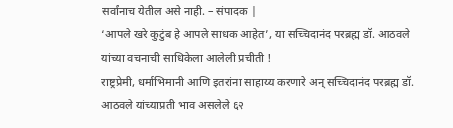सर्वांनाच येतील असे नाही. – संपादक |
‘आपले खरे कुटुंब हे आपले साधक आहेत’, या सच्चिदानंद परब्रह्म डॉ. आठवले यांच्या वचनाची साधिकेला आलेली प्रचीती !
राष्ट्रप्रेमी, धर्माभिमानी आणि इतरांना साहाय्य करणारे अन् सच्चिदानंद परब्रह्म डॉ. आठवले यांच्याप्रती भाव असलेले ६२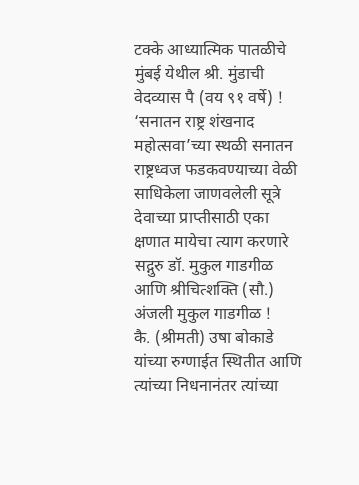टक्के आध्यात्मिक पातळीचे मुंबई येथील श्री. मुंडाची वेदव्यास पै (वय ९१ वर्षे) !
‘सनातन राष्ट्र शंखनाद महोत्सवा’च्या स्थळी सनातन राष्ट्रध्वज फडकवण्याच्या वेळी साधिकेला जाणवलेली सूत्रे
देवाच्या प्राप्तीसाठी एका क्षणात मायेचा त्याग करणारे सद्गुरु डॉ. मुकुल गाडगीळ आणि श्रीचित्शक्ति (सौ.) अंजली मुकुल गाडगीळ !
कै. (श्रीमती) उषा बोकाडे यांच्या रुग्णाईत स्थितीत आणि त्यांच्या निधनानंतर त्यांच्या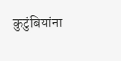कुटुंबियांना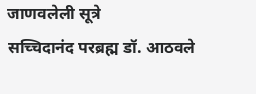जाणवलेली सूत्रे
सच्चिदानंद परब्रह्म डॉ. आठवले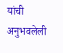यांची अनुभवलेली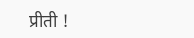प्रीती !